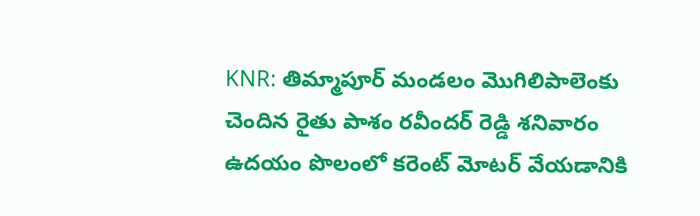KNR: తిమ్మాపూర్ మండలం మొగిలిపాలెంకు చెందిన రైతు పాశం రవీందర్ రెడ్డి శనివారం ఉదయం పొలంలో కరెంట్ మోటర్ వేయడానికి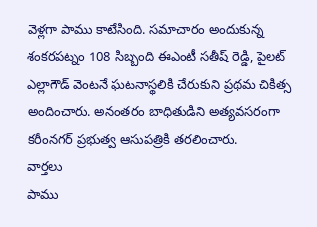వెళ్లగా పాము కాటేసింది. సమాచారం అందుకున్న శంకరపట్నం 108 సిబ్బంది ఈఎంటీ సతీష్ రెడ్డి, పైలట్ ఎల్లాగౌడ్ వెంటనే ఘటనాస్థలికి చేరుకుని ప్రథమ చికిత్స అందించారు. అనంతరం బాధితుడిని అత్యవసరంగా కరీంనగర్ ప్రభుత్వ ఆసుపత్రికి తరలించారు.
వార్తలు
పాము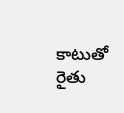కాటుతో రైతు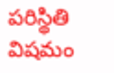పరిస్థితి విషమం